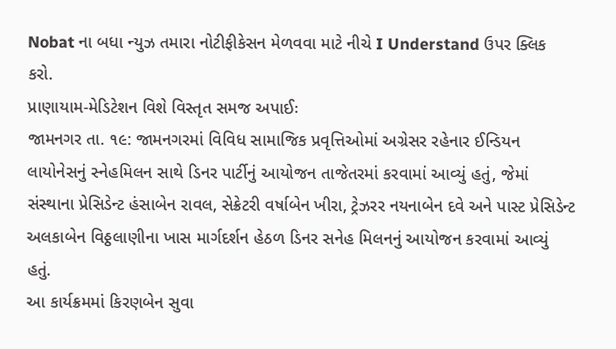Nobat ના બધા ન્યુઝ તમારા નોટીફીકેસન મેળવવા માટે નીચે I Understand ઉપર ક્લિક કરો.
પ્રાણાયામ-મેડિટેશન વિશે વિસ્તૃત સમજ અપાઈઃ
જામનગર તા. ૧૯: જામનગરમાં વિવિધ સામાજિક પ્રવૃત્તિઓમાં અગ્રેસર રહેનાર ઈન્ડિયન લાયોનેસનું સ્નેહમિલન સાથે ડિનર પાર્ટીનું આયોજન તાજેતરમાં કરવામાં આવ્યું હતું, જેમાં સંસ્થાના પ્રેસિડેન્ટ હંસાબેન રાવલ, સેક્રેટરી વર્ષાબેન ખીરા, ટ્રેઝરર નયનાબેન દવે અને પાસ્ટ પ્રેસિડેન્ટ અલકાબેન વિઠ્ઠલાણીના ખાસ માર્ગદર્શન હેઠળ ડિનર સનેહ મિલનનું આયોજન કરવામાં આવ્યું હતું.
આ કાર્યક્રમમાં કિરણબેન સુવા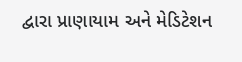દ્વારા પ્રાણાયામ અને મેડિટેશન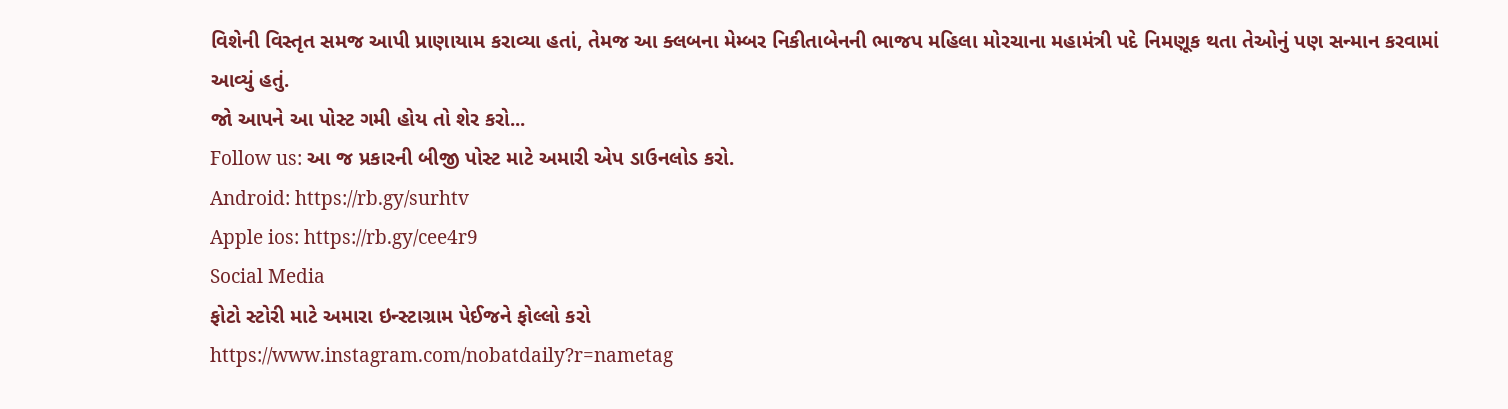વિશેની વિસ્તૃત સમજ આપી પ્રાણાયામ કરાવ્યા હતાં, તેમજ આ ક્લબના મેમ્બર નિકીતાબેનની ભાજપ મહિલા મોરચાના મહામંત્રી પદે નિમણૂક થતા તેઓનું પણ સન્માન કરવામાં આવ્યું હતું.
જો આપને આ પોસ્ટ ગમી હોય તો શેર કરો...
Follow us: આ જ પ્રકારની બીજી પોસ્ટ માટે અમારી એપ ડાઉનલોડ કરો.
Android: https://rb.gy/surhtv
Apple ios: https://rb.gy/cee4r9
Social Media
ફોટો સ્ટોરી માટે અમારા ઇન્સ્ટાગ્રામ પેઈજને ફોલ્લો કરો
https://www.instagram.com/nobatdaily?r=nametag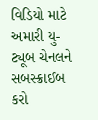વિડિયો માટે અમારી યુ-ટ્યૂબ ચેનલને સબસ્ક્રાઈબ કરો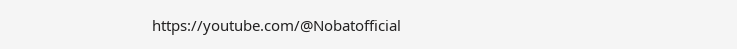https://youtube.com/@Nobatofficial